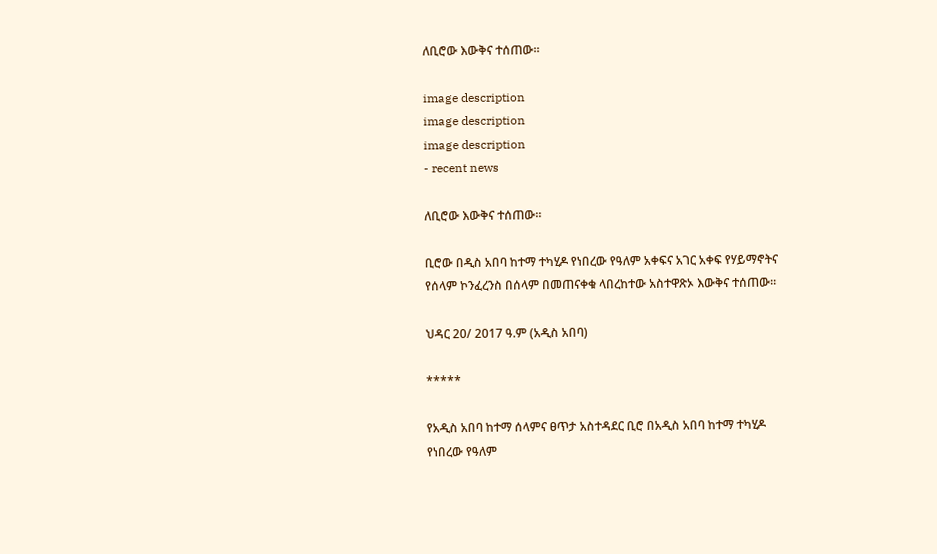ለቢሮው እውቅና ተሰጠው።

image description
image description
image description
- recent news

ለቢሮው እውቅና ተሰጠው።

ቢሮው በዲስ አበባ ከተማ ተካሂዶ የነበረው የዓለም አቀፍና አገር አቀፍ የሃይማኖትና የሰላም ኮንፈረንስ በሰላም በመጠናቀቁ ላበረከተው አስተዋጽኦ እውቅና ተሰጠው።

ህዳር 20/ 2017 ዓ.ም (አዲስ አበባ)

*****

የአዲስ አበባ ከተማ ሰላምና ፀጥታ አስተዳደር ቢሮ በአዲስ አበባ ከተማ ተካሂዶ የነበረው የዓለም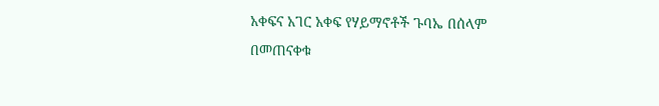አቀፍና አገር አቀፍ የሃይማኖቶች ጉባኤ በሰላም በመጠናቀቁ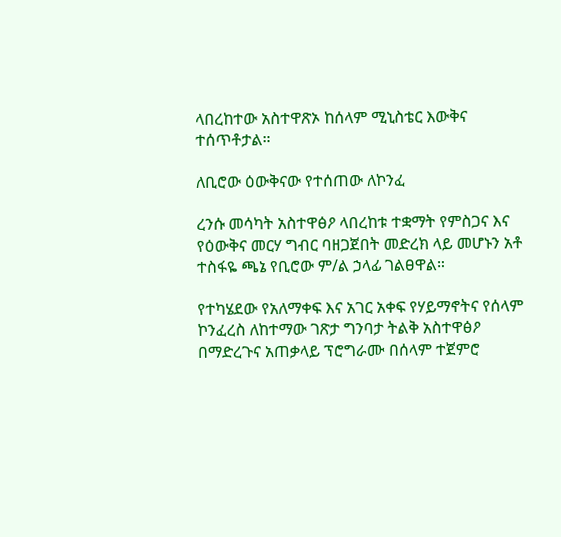ላበረከተው አስተዋጽኦ ከሰላም ሚኒስቴር እውቅና ተሰጥቶታል።

ለቢሮው ዕውቅናው የተሰጠው ለኮንፈ

ረንሱ መሳካት አስተዋፅዖ ላበረከቱ ተቋማት የምስጋና እና የዕውቅና መርሃ ግብር ባዘጋጀበት መድረክ ላይ መሆኑን አቶ ተስፋዬ ጫኔ የቢሮው ም/ል ኃላፊ ገልፀዋል።

የተካሄደው የአለማቀፍ እና አገር አቀፍ የሃይማኖትና የሰላም ኮንፈረስ ለከተማው ገጽታ ግንባታ ትልቅ አስተዋፅዖ በማድረጉና አጠቃላይ ፕሮግራሙ በሰላም ተጀምሮ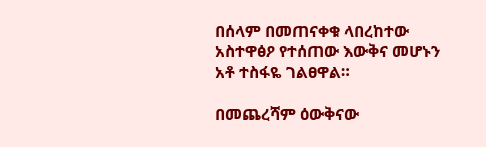በሰላም በመጠናቀቁ ላበረከተው አስተዋፅዖ የተሰጠው እውቅና መሆኑን አቶ ተስፋዬ ገልፀዋል።

በመጨረሻም ዕውቅናው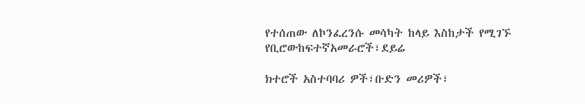የተሰጠው ለኮንፈረንሱ መሳካት ከላይ እስከታች የሚገኙ የቢሮውከፍተኛአመራሮች፣ደይሬ

ክተሮች አስተባባሪ ዎች፣ቡድን መሪዎች፣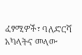ፈፃሚዎች፣ ባለድርሻ አካላትና መላው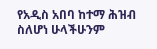የአዲስ አበባ ከተማ ሕዝብ ስለሆነ ሁላችሁንም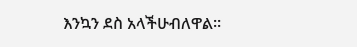እንኳን ደስ አላችሁብለዋል።